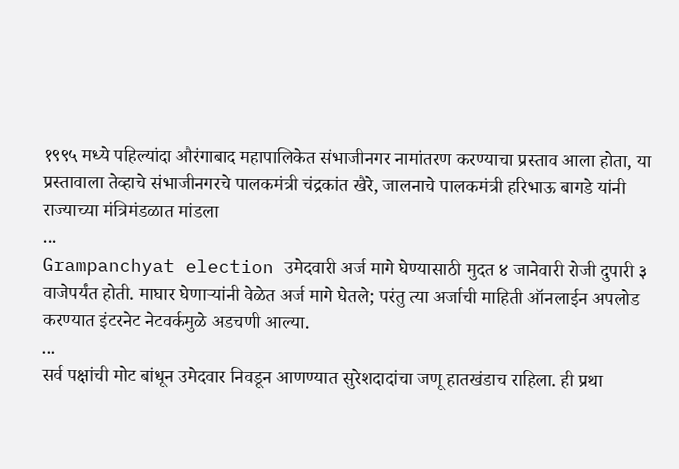१९९५ मध्ये पहिल्यांदा औरंगाबाद महापालिकेत संभाजीनगर नामांतरण करण्याचा प्रस्ताव आला होता, या प्रस्तावाला तेव्हाचे संभाजीनगरचे पालकमंत्री चंद्रकांत खैरे, जालनाचे पालकमंत्री हरिभाऊ बागडे यांनी राज्याच्या मंत्रिमंडळात मांडला
...
Grampanchyat election उमेदवारी अर्ज मागे घेण्यासाठी मुदत ४ जानेवारी रोजी दुपारी ३ वाजेपर्यंत होती. माघार घेणाऱ्यांनी वेळेत अर्ज मागे घेतले; परंतु त्या अर्जाची माहिती ऑनलाईन अपलोड करण्यात इंटरनेट नेटवर्कमुळे अडचणी आल्या.
...
सर्व पक्षांची मोट बांधून उमेदवार निवडून आणण्यात सुरेशदादांचा जणू हातखंडाच राहिला. ही प्रथा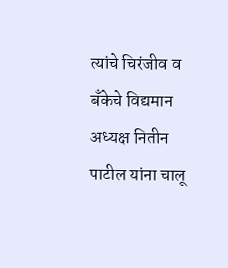त्यांचे चिरंजीव व बँकेचे विद्यमान अध्यक्ष नितीन पाटील यांना चालू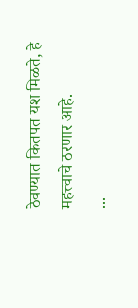ठेवण्यात कितपत यश मिळते, हे महत्त्वाचे ठरणार आहे.
...